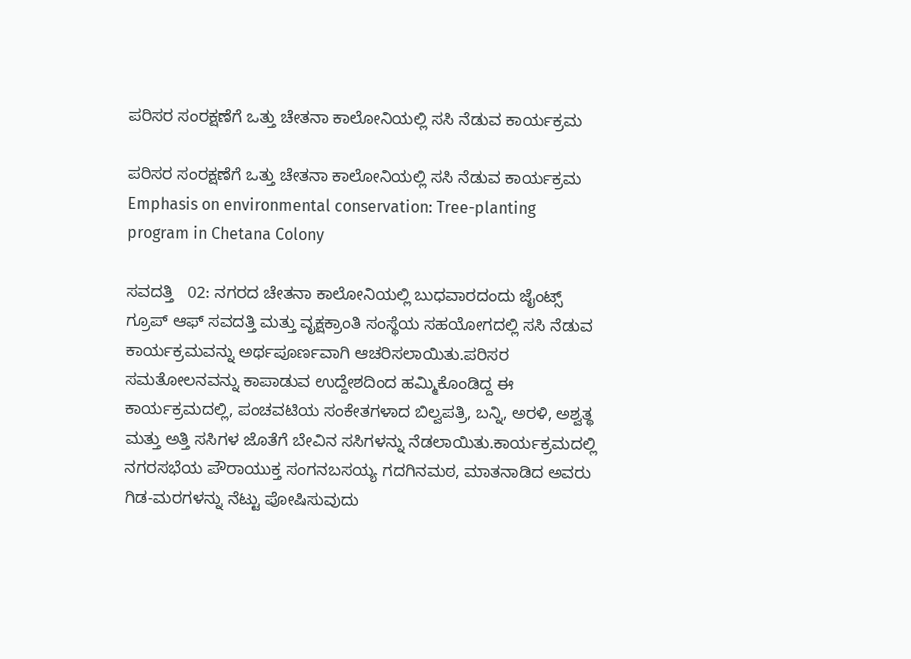ಪರಿಸರ ಸಂರಕ್ಷಣೆಗೆ ಒತ್ತು ಚೇತನಾ ಕಾಲೋನಿಯಲ್ಲಿ ಸಸಿ ನೆಡುವ ಕಾರ್ಯಕ್ರಮ

ಪರಿಸರ ಸಂರಕ್ಷಣೆಗೆ ಒತ್ತು ಚೇತನಾ ಕಾಲೋನಿಯಲ್ಲಿ ಸಸಿ ನೆಡುವ ಕಾರ್ಯಕ್ರಮ Emphasis on environmental conservation: Tree-planting program in Chetana Colony

ಸವದತ್ತಿ   02: ನಗರದ ಚೇತನಾ ಕಾಲೋನಿಯಲ್ಲಿ ಬುಧವಾರದಂದು ಜೈಂಟ್ಸ್‌ ಗ್ರೂಪ್ ಆಫ್ ಸವದತ್ತಿ ಮತ್ತು ವೃಕ್ಷಕ್ರಾಂತಿ ಸಂಸ್ಥೆಯ ಸಹಯೋಗದಲ್ಲಿ ಸಸಿ ನೆಡುವ ಕಾರ್ಯಕ್ರಮವನ್ನು ಅರ್ಥಪೂರ್ಣವಾಗಿ ಆಚರಿಸಲಾಯಿತು.ಪರಿಸರ ಸಮತೋಲನವನ್ನು ಕಾಪಾಡುವ ಉದ್ದೇಶದಿಂದ ಹಮ್ಮಿಕೊಂಡಿದ್ದ ಈ ಕಾರ್ಯಕ್ರಮದಲ್ಲಿ, ಪಂಚವಟಿಯ ಸಂಕೇತಗಳಾದ ಬಿಲ್ವಪತ್ರಿ, ಬನ್ನಿ, ಅರಳಿ, ಅಶ್ವತ್ಥ ಮತ್ತು ಅತ್ತಿ ಸಸಿಗಳ ಜೊತೆಗೆ ಬೇವಿನ ಸಸಿಗಳನ್ನು ನೆಡಲಾಯಿತು.ಕಾರ್ಯಕ್ರಮದಲ್ಲಿ ನಗರಸಭೆಯ ಪೌರಾಯುಕ್ತ ಸಂಗನಬಸಯ್ಯ ಗದಗಿನಮಠ, ಮಾತನಾಡಿದ ಅವರು ಗಿಡ-ಮರಗಳನ್ನು ನೆಟ್ಟು ಪೋಷಿಸುವುದು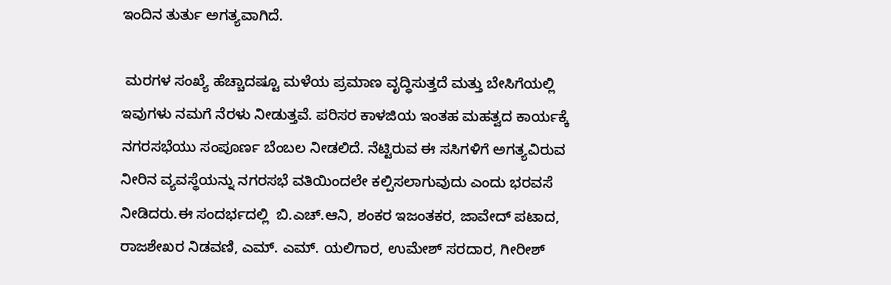ಇಂದಿನ ತುರ್ತು ಅಗತ್ಯವಾಗಿದೆ.

 ಮರಗಳ ಸಂಖ್ಯೆ ಹೆಚ್ಚಾದಷ್ಟೂ ಮಳೆಯ ಪ್ರಮಾಣ ವೃದ್ಧಿಸುತ್ತದೆ ಮತ್ತು ಬೇಸಿಗೆಯಲ್ಲಿ ಇವುಗಳು ನಮಗೆ ನೆರಳು ನೀಡುತ್ತವೆ. ಪರಿಸರ ಕಾಳಜಿಯ ಇಂತಹ ಮಹತ್ವದ ಕಾರ್ಯಕ್ಕೆ ನಗರಸಭೆಯು ಸಂಪೂರ್ಣ ಬೆಂಬಲ ನೀಡಲಿದೆ. ನೆಟ್ಟಿರುವ ಈ ಸಸಿಗಳಿಗೆ ಅಗತ್ಯವಿರುವ ನೀರಿನ ವ್ಯವಸ್ಥೆಯನ್ನು ನಗರಸಭೆ ವತಿಯಿಂದಲೇ ಕಲ್ಪಿಸಲಾಗುವುದು ಎಂದು ಭರವಸೆ ನೀಡಿದರು.ಈ ಸಂದರ್ಭದಲ್ಲಿ  ಬಿ.ಎಚ್‌.ಆನಿ, ಶಂಕರ ಇಜಂತಕರ, ಜಾವೇದ್ ಪಟಾದ, ರಾಜಶೇಖರ ನಿಡವಣಿ, ಎಮ್‌. ಎಮ್‌. ಯಲಿಗಾರ, ಉಮೇಶ್ ಸರದಾರ, ಗೀರೀಶ್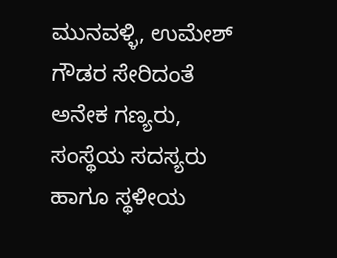ಮುನವಳ್ಳಿ, ಉಮೇಶ್ ಗೌಡರ ಸೇರಿದಂತೆ ಅನೇಕ ಗಣ್ಯರು, ಸಂಸ್ಥೆಯ ಸದಸ್ಯರು ಹಾಗೂ ಸ್ಥಳೀಯ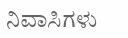ನಿವಾಸಿಗಳು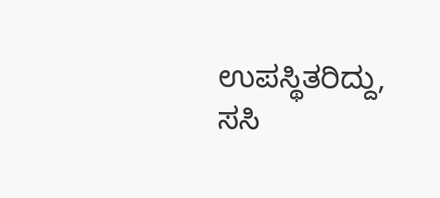ಉಪಸ್ಥಿತರಿದ್ದು, ಸಸಿ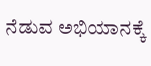ನೆಡುವ ಅಭಿಯಾನಕ್ಕೆ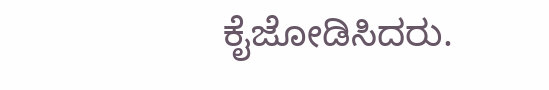ಕೈಜೋಡಿಸಿದರು.